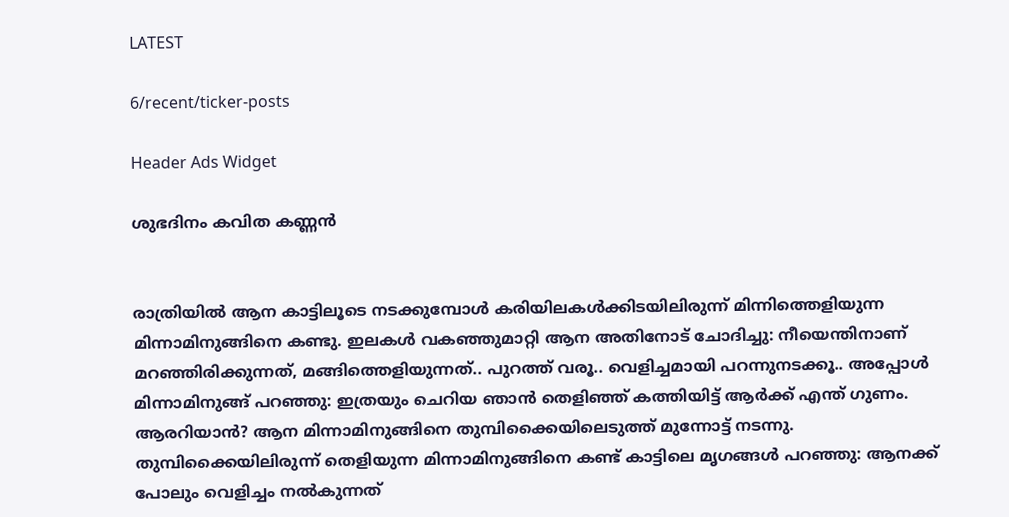LATEST

6/recent/ticker-posts

Header Ads Widget

ശുഭദിനം കവിത കണ്ണൻ


രാത്രിയില്‍ ആന കാട്ടിലൂടെ നടക്കുമ്പോള്‍ കരിയിലകള്‍ക്കിടയിലിരുന്ന് മിന്നിത്തെളിയുന്ന മിന്നാമിനുങ്ങിനെ കണ്ടു. ഇലകള്‍ വകഞ്ഞുമാറ്റി ആന അതിനോട് ചോദിച്ചു: നീയെന്തിനാണ് മറഞ്ഞിരിക്കുന്നത്, മങ്ങിത്തെളിയുന്നത്.. പുറത്ത് വരൂ.. വെളിച്ചമായി പറന്നുനടക്കൂ.. അപ്പോള്‍ മിന്നാമിനുങ്ങ് പറഞ്ഞു: ഇത്രയും ചെറിയ ഞാന്‍ തെളിഞ്ഞ് കത്തിയിട്ട് ആര്‍ക്ക് എന്ത് ഗുണം. ആരറിയാന്‍? ആന മിന്നാമിനുങ്ങിനെ തുമ്പിക്കൈയിലെടുത്ത് മുന്നോട്ട് നടന്നു. തുമ്പിക്കൈയിലിരുന്ന് തെളിയുന്ന മിന്നാമിനുങ്ങിനെ കണ്ട് കാട്ടിലെ മൃഗങ്ങള്‍ പറഞ്ഞു: ആനക്ക് പോലും വെളിച്ചം നല്‍കുന്നത്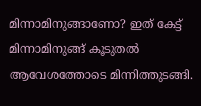മിന്നാമിനുങ്ങാണോ? ഇത് കേട്ട് മിന്നാമിനുങ്ങ് കൂടുതല്‍ ആവേശത്തോടെ മിന്നിത്തുടങ്ങി.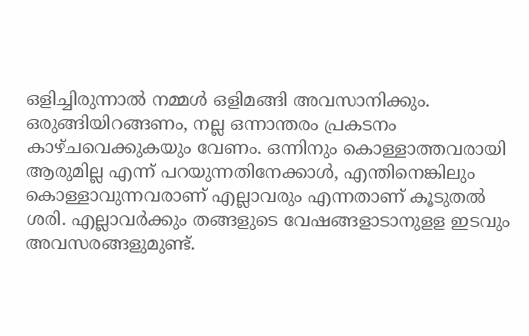ഒളിച്ചിരുന്നാല്‍ നമ്മള്‍ ഒളിമങ്ങി അവസാനിക്കും. ഒരുങ്ങിയിറങ്ങണം, നല്ല ഒന്നാന്തരം പ്രകടനം കാഴ്ചവെക്കുകയും വേണം. ഒന്നിനും കൊള്ളാത്തവരായി ആരുമില്ല എന്ന് പറയുന്നതിനേക്കാള്‍, എന്തിനെങ്കിലും കൊള്ളാവുന്നവരാണ് എല്ലാവരും എന്നതാണ് കൂടുതല്‍ ശരി. എല്ലാവര്‍ക്കും തങ്ങളുടെ വേഷങ്ങളാടാനുളള ഇടവും അവസരങ്ങളുമുണ്ട്.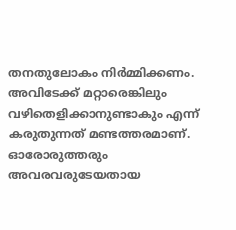തനതുലോകം നിര്‍മ്മിക്കണം. അവിടേക്ക് മറ്റാരെങ്കിലും വഴിതെളിക്കാനുണ്ടാകും എന്ന് കരുതുന്നത് മണ്ടത്തരമാണ്. ഓരോരുത്തരും അവരവരുടേയതായ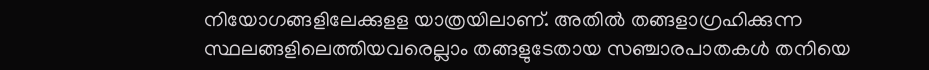നിയോഗങ്ങളിലേക്കുളള യാത്രയിലാണ്. അതില്‍ തങ്ങളാഗ്രഹിക്കുന്ന സ്ഥലങ്ങളിലെത്തിയവരെല്ലാം തങ്ങളുടേതായ സഞ്ചാരപാതകള്‍ തനിയെ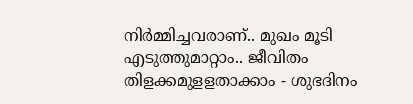നിര്‍മ്മിച്ചവരാണ്.. മുഖം മൂടി എടുത്തുമാറ്റാം.. ജീവിതം തിളക്കമുളളതാക്കാം - ശുഭദിനം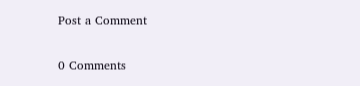Post a Comment

0 Comments